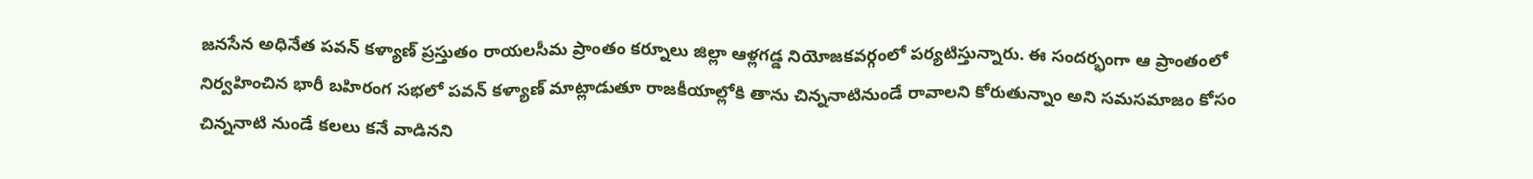జనసేన అధినేత పవన్ కళ్యాణ్ ప్రస్తుతం రాయలసీమ ప్రాంతం కర్నూలు జిల్లా ఆళ్లగడ్డ నియోజకవర్గంలో పర్యటిస్తున్నారు. ఈ సందర్భంగా ఆ ప్రాంతంలో నిర్వహించిన భారీ బహిరంగ సభలో పవన్ కళ్యాణ్ మాట్లాడుతూ రాజకీయాల్లోకి తాను చిన్ననాటినుండే రావాలని కోరుతున్నాం అని సమసమాజం కోసం చిన్ననాటి నుండే కలలు కనే వాడినని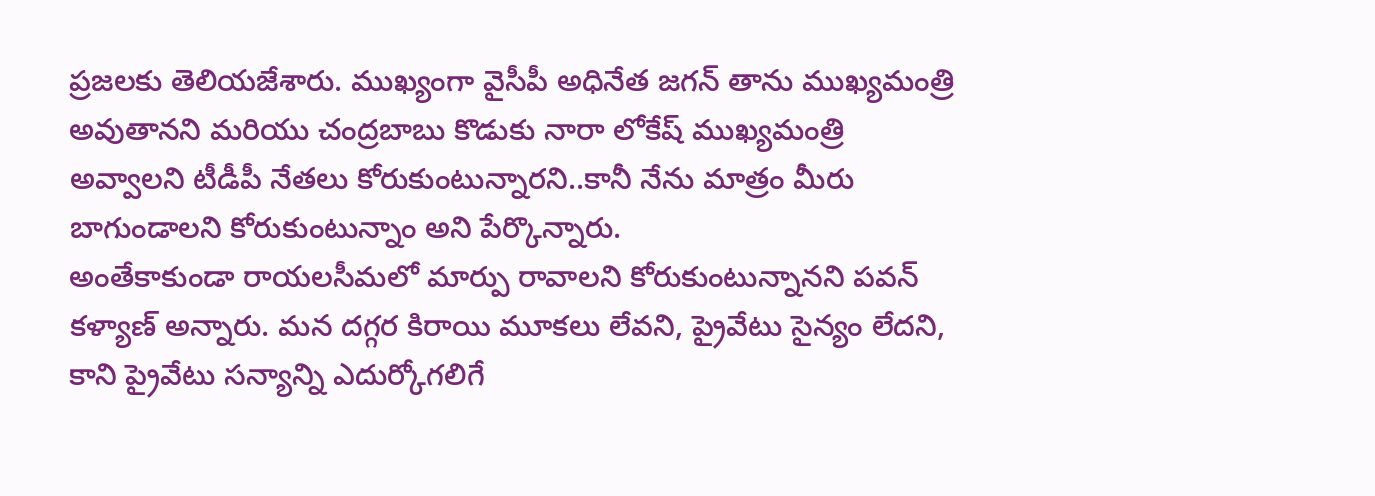ప్రజలకు తెలియజేశారు. ముఖ్యంగా వైసీపీ అధినేత జగన్ తాను ముఖ్యమంత్రి అవుతానని మరియు చంద్రబాబు కొడుకు నారా లోకేష్ ముఖ్యమంత్రి అవ్వాలని టీడీపీ నేతలు కోరుకుంటున్నారని..కానీ నేను మాత్రం మీరు బాగుండాలని కోరుకుంటున్నాం అని పేర్కొన్నారు.
అంతేకాకుండా రాయలసీమలో మార్పు రావాలని కోరుకుంటున్నానని పవన్ కళ్యాణ్ అన్నారు. మన దగ్గర కిరాయి మూకలు లేవని, ప్రైవేటు సైన్యం లేదని, కాని ప్రైవేటు సన్యాన్ని ఎదుర్కోగలిగే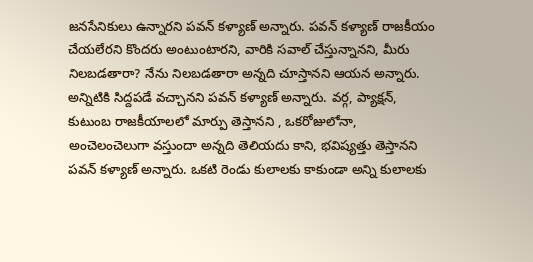జనసేనికులు ఉన్నారని పవన్ కళ్యాణ్ అన్నారు. పవన్ కళ్యాణ్ రాజకీయం చేయలేరని కొందరు అంటుంటారని, వారికి సవాల్ చేస్తున్నానని, మీరు నిలబడతారా? నేను నిలబడతారా అన్నది చూస్తానని ఆయన అన్నారు. అన్నిటికి సిద్దపడే వచ్చానని పవన్ కళ్యాణ్ అన్నారు. వర్గ, ప్యాక్షన్, కుటుంబ రాజకీయాలలో మార్పు తెస్తానని , ఒకరోజులోనా, అంచెలంచెలుగా వస్తుందా అన్నది తెలియదు కాని, భవిష్యత్తు తెస్తానని పవన్ కళ్యాణ్ అన్నారు. ఒకటి రెండు కులాలకు కాకుండా అన్ని కులాలకు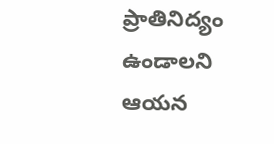ప్రాతినిద్యం ఉండాలని ఆయన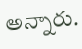అన్నారు.